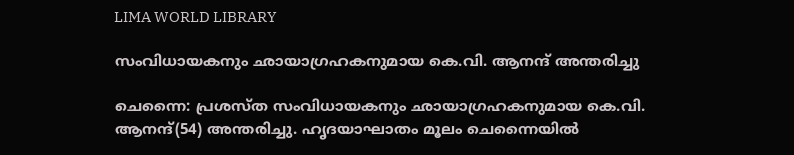LIMA WORLD LIBRARY

സംവിധായകനും ഛായാഗ്രഹകനുമായ കെ.വി. ആനന്ദ് അന്തരിച്ചു

ചെന്നൈ: പ്രശസ്ത സംവിധായകനും ഛായാഗ്രഹകനുമായ കെ.വി. ആനന്ദ്(54) അന്തരിച്ചു. ഹൃദയാഘാതം മൂലം ചെന്നൈയില്‍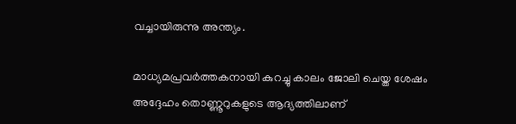വച്ചായിരുന്നു അന്ത്യം.

മാധ്യമപ്രവര്‍ത്തകനായി കുറച്ചു കാലം ജോലി ചെയ്ത ശേഷം അദ്ദേഹം തൊണ്ണൂറുകളുടെ ആദ്യത്തിലാണ്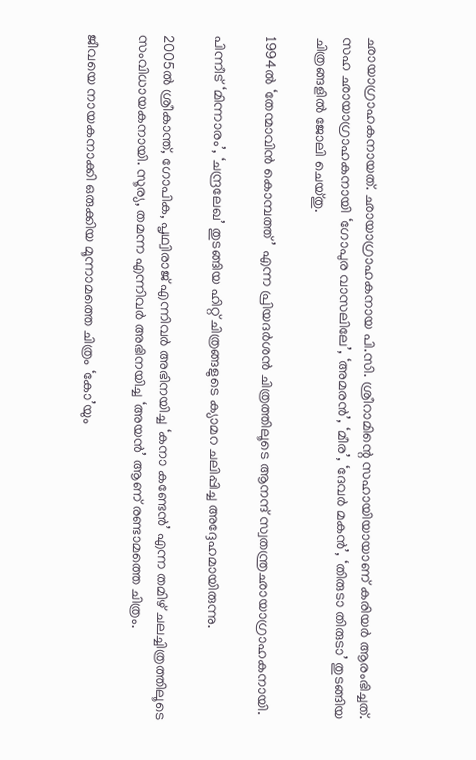ഛായാഗ്രാഹകനായത്. ഛായാഗ്രാഹകനായ പി.സി. ശ്രീറാമിന്റെ സഹായിയായാണ് കരിയര്‍ ആരംഭിച്ചത്. സഹ ഛായാഗ്രാഹകനായി ‘ഗോപുര വാസലിലേ’, ‘അമരന്‍’, ‘മീര’, ‘ദേവര്‍ മകന്‍’, ‘തിരുടാ തിരുടാ’ തുടങ്ങിയ ചിത്രങ്ങളില്‍ ജോലി ചെയ്തു.

1994ല്‍ ‘തേന്മാവിന്‍ കൊമ്പത്ത്’ എന്ന പ്രിയദര്‍ശന്‍ ചിത്രത്തിലൂടെ ആനന്ദ് സ്വതന്ത്രഛായാഗ്രാഹകനായി.

പിന്നീട് ‘മിന്നാരം’, ‘ചന്ദ്രലേഖ’ തുടങ്ങിയ ഹിറ്റ് ചിത്രങ്ങളുടെ ക്യാമറ ചലിപ്പിച്ച അദ്ദേഹമായിരുന്നു.

2005ല്‍ ശ്രീകാന്ത്, ഗോപിക, പൃഥ്വിരാജ് എന്നിവര്‍ അഭിനയിച്ച ‘കനാ കണ്ടേന്‍’ എന്ന തമിഴ് ചലച്ചിത്രത്തിലൂടെ സംവിധായകനായി. സൂര്യ, തമന്ന എന്നിവര്‍ അഭിനയിച്ച ‘അയന്‍’ ആണ് രണ്ടാമത്തെ ചിത്രം.

ജീവയെ നായകനാക്കി ഒരുക്കിയ മൂന്നാമത്തെ ചിത്രം ‘കോ’യും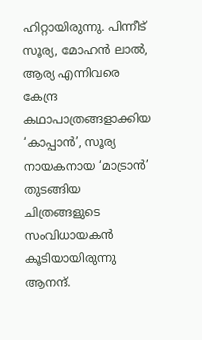ഹിറ്റായിരുന്നു. പിന്നീട് സൂര്യ, മോഹന്‍ ലാല്‍, ആര്യ എന്നിവരെ കേന്ദ്ര കഥാപാത്രങ്ങളാക്കിയ ‘കാപ്പാന്‍’, സൂര്യ നായകനായ ‘മാട്രാന്‍’ തുടങ്ങിയ ചിത്രങ്ങളുടെ സംവിധായകന്‍ കൂടിയായിരുന്നു ആനന്ദ്.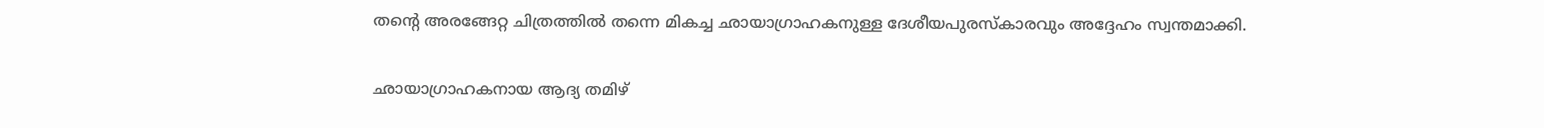തന്റെ അരങ്ങേറ്റ ചിത്രത്തില്‍ തന്നെ മികച്ച ഛായാഗ്രാഹകനുള്ള ദേശീയപുരസ്‌കാരവും അദ്ദേഹം സ്വന്തമാക്കി.

ഛായാഗ്രാഹകനായ ആദ്യ തമിഴ്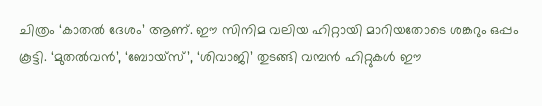ചിത്രം ‘കാതല്‍ ദേശം’ ആണ്. ഈ സിനിമ വലിയ ഹിറ്റായി മാറിയതോടെ ശങ്കറും ഒപ്പം കൂട്ടി. ‘മുതല്‍വന്‍’, ‘ബോയ്‌സ്’, ‘ശിവാജി’ തുടങ്ങി വമ്പന്‍ ഹിറ്റുകള്‍ ഈ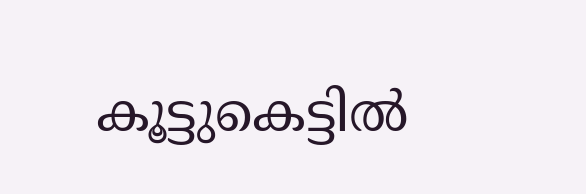കൂട്ടുകെട്ടില്‍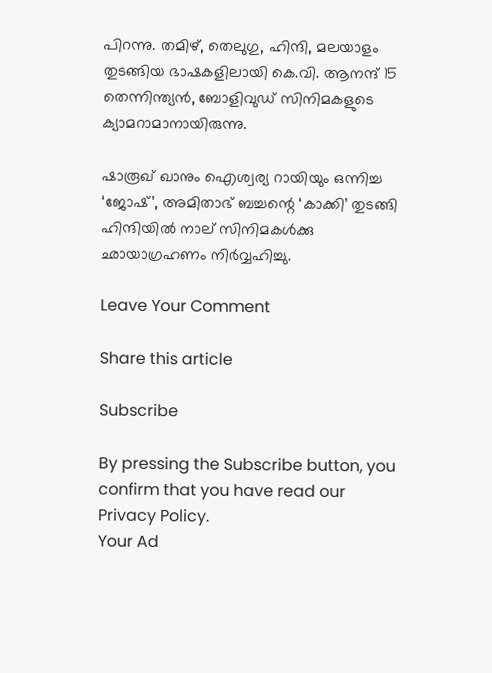പിറന്നു. തമിഴ്, തെലുഗു, ഹിന്ദി, മലയാളം തുടങ്ങിയ ഭാഷകളിലായി കെ.വി. ആനന്ദ് 15 തെന്നിന്ത്യന്‍, ബോളിവുഡ് സിനിമകളുടെ ക്യാമറാമാനായിരുന്നു.

ഷാരൂഖ് ഖാനും ഐശ്വര്യ റായിയും ഒന്നിച്ച ‘ജോഷ്’, അമിതാഭ് ബച്ചന്റെ ‘കാക്കി’ തുടങ്ങി ഹിന്ദിയില്‍ നാല് സിനിമകള്‍ക്കു ഛായാഗ്രഹണം നിര്‍വ്വഹിച്ചു.

Leave Your Comment

Share this article

Subscribe

By pressing the Subscribe button, you confirm that you have read our Privacy Policy.
Your Ad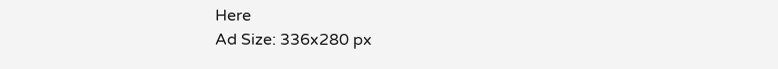Here
Ad Size: 336x280 px